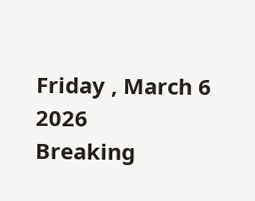Friday , March 6 2026
Breaking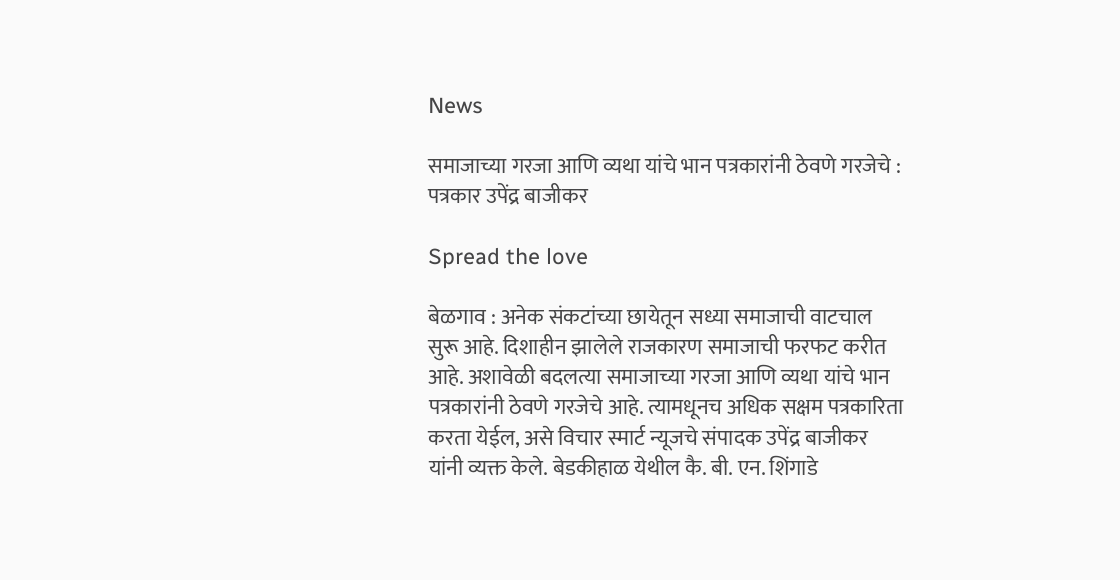News

समाजाच्या गरजा आणि व्यथा यांचे भान पत्रकारांनी ठेवणे गरजेचे : पत्रकार उपेंद्र बाजीकर

Spread the love

बेळगाव : अनेक संकटांच्या छायेतून सध्या समाजाची वाटचाल सुरू आहे. दिशाहीन झालेले राजकारण समाजाची फरफट करीत आहे. अशावेळी बदलत्या समाजाच्या गरजा आणि व्यथा यांचे भान पत्रकारांनी ठेवणे गरजेचे आहे. त्यामधूनच अधिक सक्षम पत्रकारिता करता येईल, असे विचार स्मार्ट न्यूजचे संपादक उपेंद्र बाजीकर यांनी व्यक्त केले. बेडकीहाळ येथील कै. बी. एन. शिंगाडे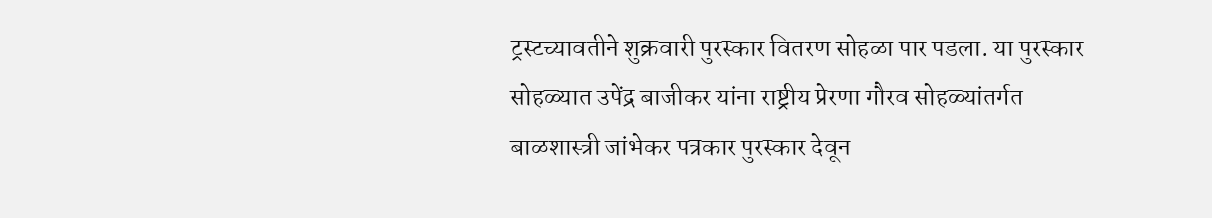ट्रस्टच्यावतीने शुक्रवारी पुरस्कार वितरण सोहळा पार पडला. या पुरस्कार सोहळ्यात उपेंद्र बाजीकर यांना राष्ट्रीय प्रेरणा गौरव सोहळ्यांतर्गत बाळशास्त्री जांभेकर पत्रकार पुरस्कार देवून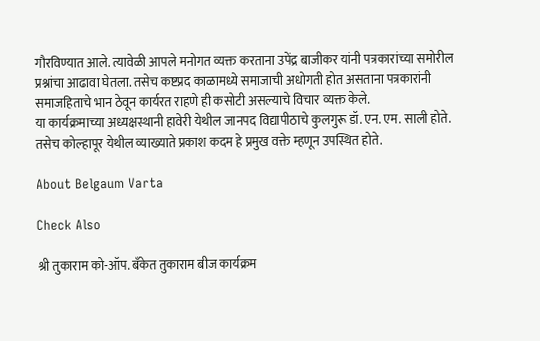गौरविण्यात आले. त्यावेळी आपले मनोगत व्यक्त करताना उपेंद्र बाजीकर यांनी पत्रकारांच्या समोरील प्रश्नांचा आढावा घेतला. तसेच कष्टप्रद काळामध्ये समाजाची अधोगती होत असताना पत्रकारांनी समाजहिताचे भान ठेवून कार्यरत राहणे ही कसोटी असल्याचे विचार व्यक्त केले.
या कार्यक्रमाच्या अध्यक्षस्थानी हावेरी येथील जानपद विद्यापीठाचे कुलगुरू डॉ. एन. एम. साली होते. तसेच कोल्हापूर येथील व्याख्याते प्रकाश कदम हे प्रमुख वक्ते म्हणून उपस्थित होते.

About Belgaum Varta

Check Also

श्री तुकाराम को-ऑप. बँकेत तुकाराम बीज कार्यक्रम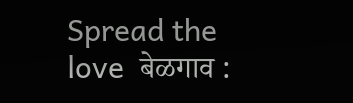Spread the love  बेळगाव :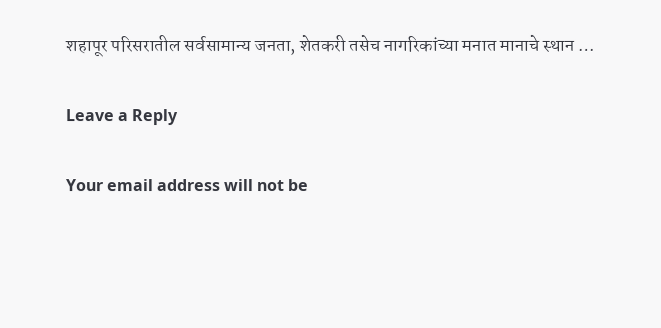शहापूर परिसरातील सर्वसामान्य जनता, शेतकरी तसेच नागरिकांच्या मनात मानाचे स्थान …

Leave a Reply

Your email address will not be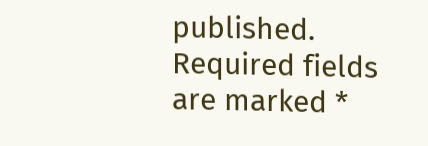published. Required fields are marked *